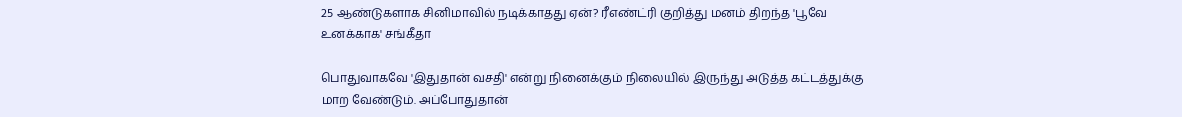25 ஆண்டுகளாக சினிமாவில் நடிக்காதது ஏன்? ரீஎண்ட்ரி குறித்து மனம் திறந்த 'பூவே உனக்காக' சங்கீதா

பொதுவாகவே 'இதுதான் வசதி' என்று நினைக்கும் நிலையில் இருந்து அடுத்த கட்டத்துக்கு மாற வேண்டும். அப்போதுதான்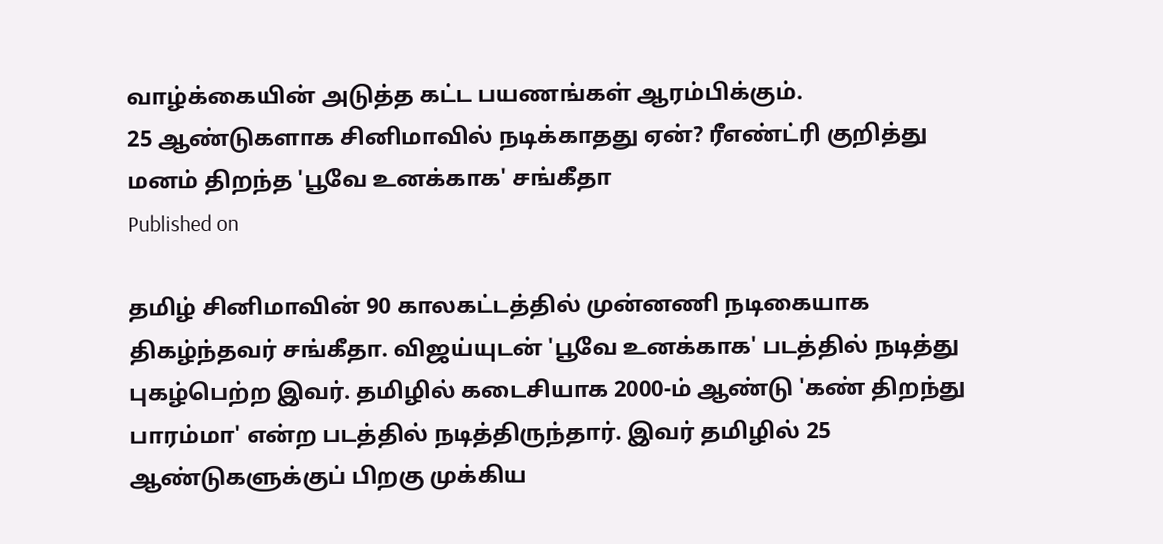வாழ்க்கையின் அடுத்த கட்ட பயணங்கள் ஆரம்பிக்கும்.
25 ஆண்டுகளாக சினிமாவில் நடிக்காதது ஏன்? ரீஎண்ட்ரி குறித்து மனம் திறந்த 'பூவே உனக்காக' சங்கீதா
Published on

தமிழ் சினிமாவின் 90 காலகட்டத்தில் முன்னணி நடிகையாக திகழ்ந்தவர் சங்கீதா. விஜய்யுடன் 'பூவே உனக்காக' படத்தில் நடித்து புகழ்பெற்ற இவர். தமிழில் கடைசியாக 2000-ம் ஆண்டு 'கண் திறந்து பாரம்மா' என்ற படத்தில் நடித்திருந்தார். இவர் தமிழில் 25 ஆண்டுகளுக்குப் பிறகு முக்கிய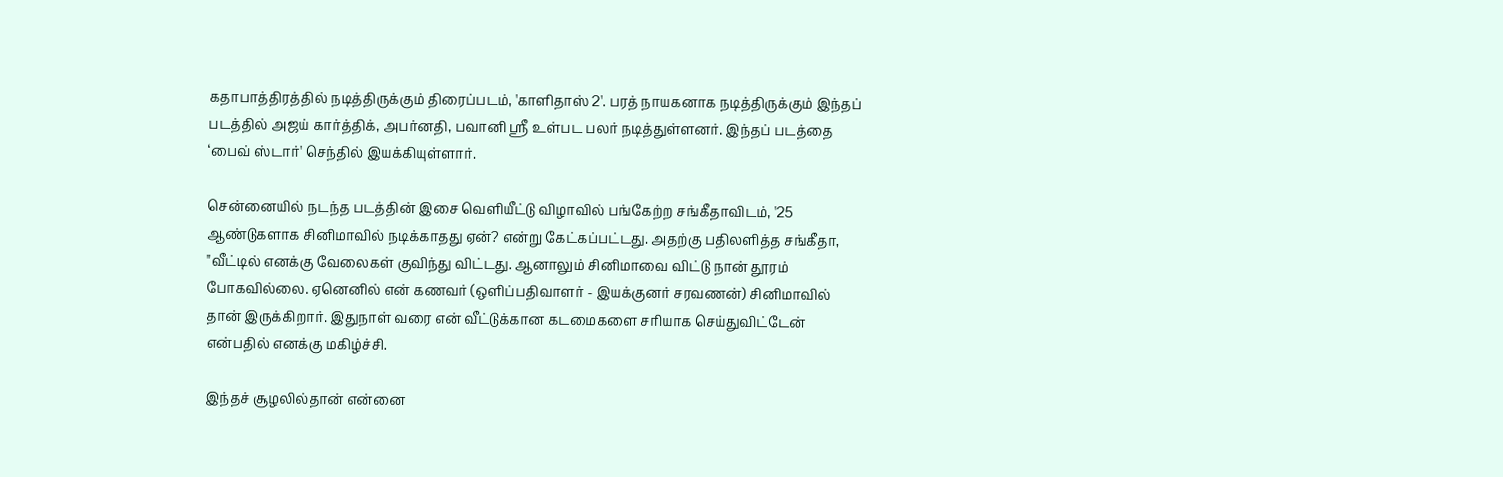கதாபாத்திரத்தில் நடித்திருக்கும் திரைப்படம், 'காளிதாஸ் 2'. பரத் நாயகனாக நடித்திருக்கும் இந்தப் படத்தில் அஜய் கார்த்திக், அபர்னதி, பவானி ஸ்ரீ உள்பட பலர் நடித்துள்ளனர். இந்தப் படத்தை ‘பைவ் ஸ்டார்' செந்தில் இயக்கியுள்ளார்.

சென்னையில் நடந்த படத்தின் இசை வெளியீட்டு விழாவில் பங்கேற்ற சங்கீதாவிடம், '25 ஆண்டுகளாக சினிமாவில் நடிக்காதது ஏன்? என்று கேட்கப்பட்டது. அதற்கு பதிலளித்த சங்கீதா, "வீட்டில் எனக்கு வேலைகள் குவிந்து விட்டது. ஆனாலும் சினிமாவை விட்டு நான் தூரம் போகவில்லை. ஏனெனில் என் கணவர் (ஒளிப்பதிவாளர் - இயக்குனர் சரவணன்) சினிமாவில் தான் இருக்கிறார். இதுநாள் வரை என் வீட்டுக்கான கடமைகளை சரியாக செய்துவிட்டேன் என்பதில் எனக்கு மகிழ்ச்சி.

இந்தச் சூழலில்தான் என்னை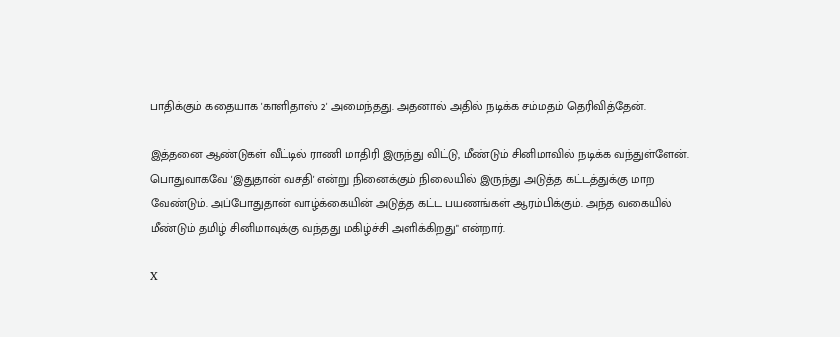பாதிக்கும் கதையாக 'காளிதாஸ் 2' அமைந்தது. அதனால் அதில் நடிக்க சம்மதம் தெரிவித்தேன்.

இத்தனை ஆண்டுகள் வீட்டில் ராணி மாதிரி இருந்து விட்டு, மீண்டும் சினிமாவில் நடிக்க வந்துள்ளேன். பொதுவாகவே 'இதுதான் வசதி' என்று நினைக்கும் நிலையில் இருந்து அடுத்த கட்டத்துக்கு மாற வேண்டும். அப்போதுதான் வாழ்க்கையின் அடுத்த கட்ட பயணங்கள் ஆரம்பிக்கும். அந்த வகையில் மீண்டும் தமிழ் சினிமாவுக்கு வந்தது மகிழ்ச்சி அளிக்கிறது" என்றார்.

X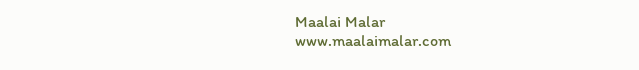Maalai Malar
www.maalaimalar.com